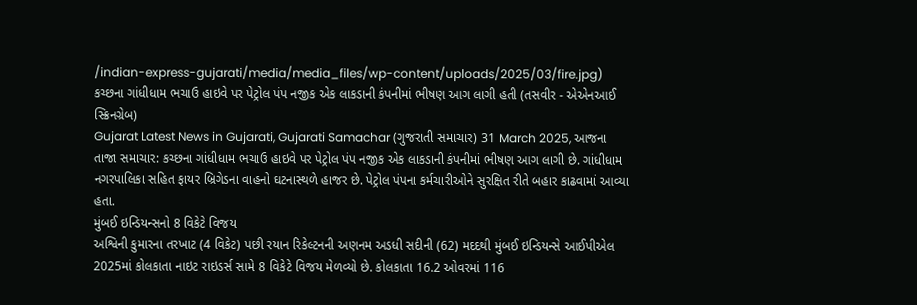/indian-express-gujarati/media/media_files/wp-content/uploads/2025/03/fire.jpg)
કચ્છના ગાંધીધામ ભચાઉ હાઇવે પર પેટ્રોલ પંપ નજીક એક લાકડાની કંપનીમાં ભીષણ આગ લાગી હતી (તસવીર - એએનઆઈ સ્ક્રિનગ્રેબ)
Gujarat Latest News in Gujarati, Gujarati Samachar (ગુજરાતી સમાચાર) 31 March 2025, આજના તાજા સમાચાર: કચ્છના ગાંધીધામ ભચાઉ હાઇવે પર પેટ્રોલ પંપ નજીક એક લાકડાની કંપનીમાં ભીષણ આગ લાગી છે. ગાંધીધામ નગરપાલિકા સહિત ફાયર બ્રિગેડના વાહનો ઘટનાસ્થળે હાજર છે. પેટ્રોલ પંપના કર્મચારીઓને સુરક્ષિત રીતે બહાર કાઢવામાં આવ્યા હતા.
મુંબઈ ઇન્ડિયન્સનો 8 વિકેટે વિજય
અશ્વિની કુમારના તરખાટ (4 વિકેટ) પછી રયાન રિકેલ્ટનની અણનમ અડધી સદીની (62) મદદથી મુંબઈ ઇન્ડિયન્સે આઈપીએલ 2025માં કોલકાતા નાઇટ રાઇડર્સ સામે 8 વિકેટે વિજય મેળવ્યો છે. કોલકાતા 16.2 ઓવરમાં 116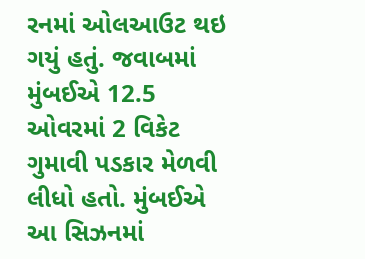રનમાં ઓલઆઉટ થઇ ગયું હતું. જવાબમાં મુંબઈએ 12.5 ઓવરમાં 2 વિકેટ ગુમાવી પડકાર મેળવી લીધો હતો. મુંબઈએ આ સિઝનમાં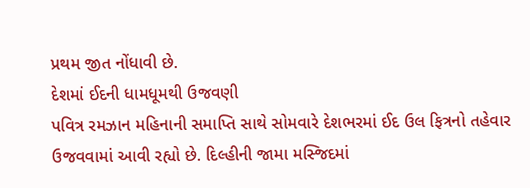પ્રથમ જીત નોંધાવી છે.
દેશમાં ઈદની ધામધૂમથી ઉજવણી
પવિત્ર રમઝાન મહિનાની સમાપ્તિ સાથે સોમવારે દેશભરમાં ઈદ ઉલ ફિત્રનો તહેવાર ઉજવવામાં આવી રહ્યો છે. દિલ્હીની જામા મસ્જિદમાં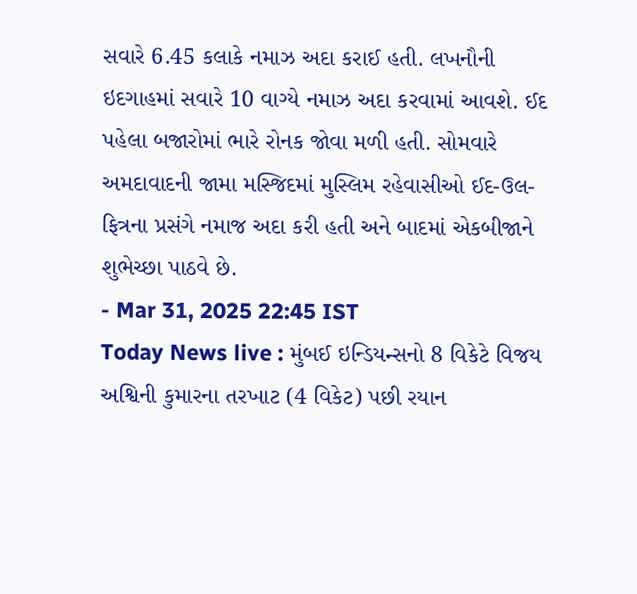સવારે 6.45 કલાકે નમાઝ અદા કરાઈ હતી. લખનૌની ઇદગાહમાં સવારે 10 વાગ્યે નમાઝ અદા કરવામાં આવશે. ઈદ પહેલા બજારોમાં ભારે રોનક જોવા મળી હતી. સોમવારે અમદાવાદની જામા મસ્જિદમાં મુસ્લિમ રહેવાસીઓ ઈદ-ઉલ-ફિત્રના પ્રસંગે નમાજ અદા કરી હતી અને બાદમાં એકબીજાને શુભેચ્છા પાઠવે છે.
- Mar 31, 2025 22:45 IST
Today News live : મુંબઈ ઇન્ડિયન્સનો 8 વિકેટે વિજય
અશ્વિની કુમારના તરખાટ (4 વિકેટ) પછી રયાન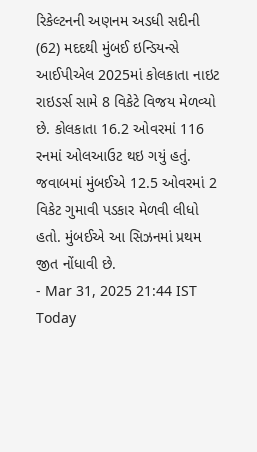રિકેલ્ટનની અણનમ અડધી સદીની (62) મદદથી મુંબઈ ઇન્ડિયન્સે આઈપીએલ 2025માં કોલકાતા નાઇટ રાઇડર્સ સામે 8 વિકેટે વિજય મેળવ્યો છે. કોલકાતા 16.2 ઓવરમાં 116 રનમાં ઓલઆઉટ થઇ ગયું હતું. જવાબમાં મુંબઈએ 12.5 ઓવરમાં 2 વિકેટ ગુમાવી પડકાર મેળવી લીધો હતો. મુંબઈએ આ સિઝનમાં પ્રથમ જીત નોંધાવી છે.
- Mar 31, 2025 21:44 IST
Today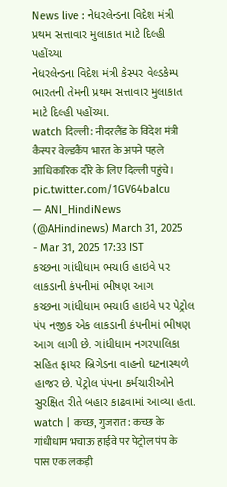News live : નેધરલેન્ડના વિદેશ મંત્રી પ્રથમ સત્તાવાર મુલાકાત માટે દિલ્હી પહોંચ્યા
નેધરલેન્ડના વિદેશ મંત્રી કેસ્પર વેલ્ડકેમ્પ ભારતની તેમની પ્રથમ સત્તાવાર મુલાકાત માટે દિલ્હી પહોંચ્યા.
watch दिल्ली: नीदरलैंड के विदेश मंत्री कैस्पर वेल्डकैंप भारत के अपने पहले आधिकारिक दौरे के लिए दिल्ली पहुंचे। pic.twitter.com/1GV64balcu
— ANI_HindiNews (@AHindinews) March 31, 2025
- Mar 31, 2025 17:33 IST
કચ્છના ગાંધીધામ ભચાઉ હાઇવે પર લાકડાની કંપનીમાં ભીષણ આગ
કચ્છના ગાંધીધામ ભચાઉ હાઇવે પર પેટ્રોલ પંપ નજીક એક લાકડાની કંપનીમાં ભીષણ આગ લાગી છે. ગાંધીધામ નગરપાલિકા સહિત ફાયર બ્રિગેડના વાહનો ઘટનાસ્થળે હાજર છે. પેટ્રોલ પંપના કર્મચારીઓને સુરક્ષિત રીતે બહાર કાઢવામાં આવ્યા હતા.
watch | कच्छ, गुजरात: कच्छ के गांधीधाम भचाऊ हाईवे पर पेट्रोल पंप के पास एक लकड़ी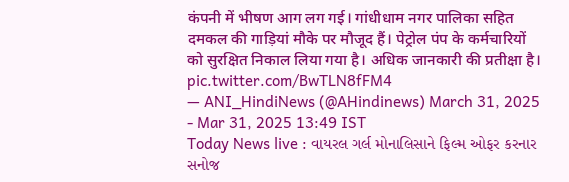कंपनी में भीषण आग लग गई। गांधीधाम नगर पालिका सहित दमकल की गाड़ियां मौके पर मौजूद हैं। पेट्रोल पंप के कर्मचारियों को सुरक्षित निकाल लिया गया है। अधिक जानकारी की प्रतीक्षा है। pic.twitter.com/BwTLN8fFM4
— ANI_HindiNews (@AHindinews) March 31, 2025
- Mar 31, 2025 13:49 IST
Today News live : વાયરલ ગર્લ મોનાલિસાને ફિલ્મ ઓફર કરનાર સનોજ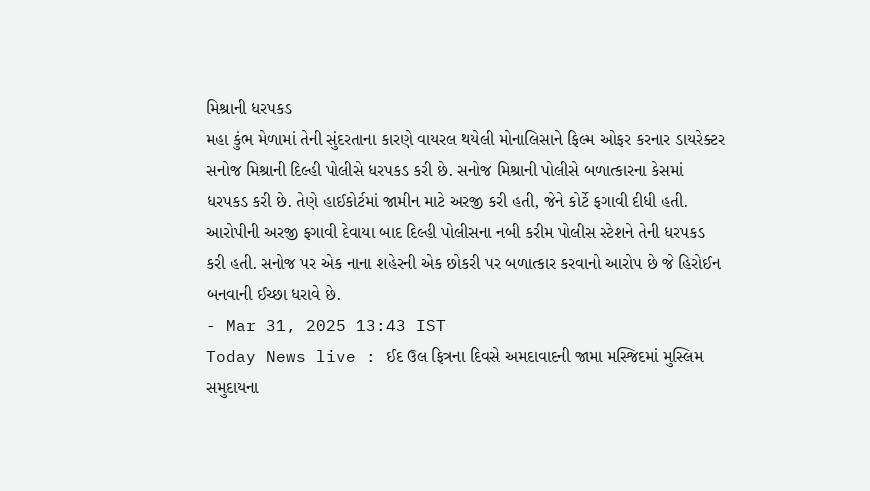મિશ્રાની ધરપકડ
મહા કુંભ મેળામાં તેની સુંદરતાના કારણે વાયરલ થયેલી મોનાલિસાને ફિલ્મ ઓફર કરનાર ડાયરેક્ટર સનોજ મિશ્રાની દિલ્હી પોલીસે ધરપકડ કરી છે. સનોજ મિશ્રાની પોલીસે બળાત્કારના કેસમાં ધરપકડ કરી છે. તેણે હાઈકોર્ટમાં જામીન માટે અરજી કરી હતી, જેને કોર્ટે ફગાવી દીધી હતી.
આરોપીની અરજી ફગાવી દેવાયા બાદ દિલ્હી પોલીસના નબી કરીમ પોલીસ સ્ટેશને તેની ધરપકડ કરી હતી. સનોજ પર એક નાના શહેરની એક છોકરી પર બળાત્કાર કરવાનો આરોપ છે જે હિરોઈન બનવાની ઈચ્છા ધરાવે છે.
- Mar 31, 2025 13:43 IST
Today News live : ઈદ ઉલ ફિત્રના દિવસે અમદાવાદની જામા મસ્જિદમાં મુસ્લિમ સમુદાયના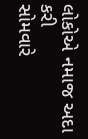લોકોએ નમાજ અદા કરી
સોમવારે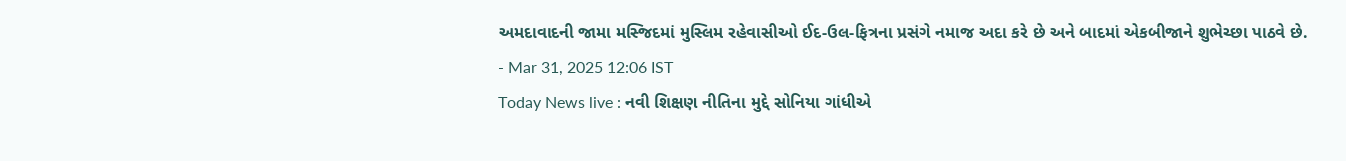અમદાવાદની જામા મસ્જિદમાં મુસ્લિમ રહેવાસીઓ ઈદ-ઉલ-ફિત્રના પ્રસંગે નમાજ અદા કરે છે અને બાદમાં એકબીજાને શુભેચ્છા પાઠવે છે.
- Mar 31, 2025 12:06 IST
Today News live : નવી શિક્ષણ નીતિના મુદ્દે સોનિયા ગાંધીએ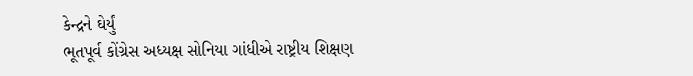કેન્દ્રને ઘેર્યું
ભૂતપૂર્વ કોંગ્રેસ અધ્યક્ષ સોનિયા ગાંધીએ રાષ્ટ્રીય શિક્ષણ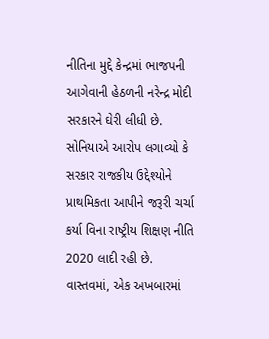નીતિના મુદ્દે કેન્દ્રમાં ભાજપની આગેવાની હેઠળની નરેન્દ્ર મોદી સરકારને ઘેરી લીધી છે. સોનિયાએ આરોપ લગાવ્યો કે સરકાર રાજકીય ઉદ્દેશ્યોને પ્રાથમિકતા આપીને જરૂરી ચર્ચા કર્યા વિના રાષ્ટ્રીય શિક્ષણ નીતિ 2020 લાદી રહી છે.
વાસ્તવમાં, એક અખબારમાં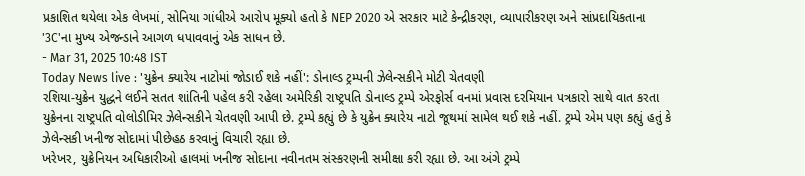પ્રકાશિત થયેલા એક લેખમાં, સોનિયા ગાંધીએ આરોપ મૂક્યો હતો કે NEP 2020 એ સરકાર માટે કેન્દ્રીકરણ, વ્યાપારીકરણ અને સાંપ્રદાયિકતાના '3C'ના મુખ્ય એજન્ડાને આગળ ધપાવવાનું એક સાધન છે.
- Mar 31, 2025 10:48 IST
Today News live : 'યુક્રેન ક્યારેય નાટોમાં જોડાઈ શકે નહીં': ડોનાલ્ડ ટ્રમ્પની ઝેલેન્સકીને મોટી ચેતવણી
રશિયા-યુક્રેન યુદ્ધને લઈને સતત શાંતિની પહેલ કરી રહેલા અમેરિકી રાષ્ટ્રપતિ ડોનાલ્ડ ટ્રમ્પે એરફોર્સ વનમાં પ્રવાસ દરમિયાન પત્રકારો સાથે વાત કરતા યુક્રેનના રાષ્ટ્રપતિ વોલોડીમિર ઝેલેન્સકીને ચેતવણી આપી છે. ટ્રમ્પે કહ્યું છે કે યુક્રેન ક્યારેય નાટો જૂથમાં સામેલ થઈ શકે નહીં. ટ્રમ્પે એમ પણ કહ્યું હતું કે ઝેલેન્સકી ખનીજ સોદામાં પીછેહઠ કરવાનું વિચારી રહ્યા છે.
ખરેખર, યુક્રેનિયન અધિકારીઓ હાલમાં ખનીજ સોદાના નવીનતમ સંસ્કરણની સમીક્ષા કરી રહ્યા છે. આ અંગે ટ્રમ્પે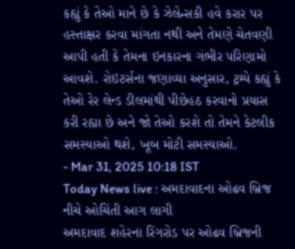કહ્યું કે તેઓ માને છે કે ઝેલેન્સકી હવે કરાર પર હસ્તાક્ષર કરવા માંગતા નથી અને તેમણે ચેતવણી આપી હતી કે તેમના ઇનકારના ગંભીર પરિણામો આવશે. રોઇટર્સના જણાવ્યા અનુસાર, ટ્રમ્પે કહ્યું કે તેઓ રેર લેન્ડ ડીલમાંથી પીછેહઠ કરવાનો પ્રયાસ કરી રહ્યા છે અને જો તેઓ કરશે તો તેમને કેટલીક સમસ્યાઓ થશે, ખૂબ મોટી સમસ્યાઓ.
- Mar 31, 2025 10:18 IST
Today News live : અમદાવાદના ઓઢવ બ્રિજ નીચે ઓચિંતી આગ લાગી
અમદાવાદ શહેરના રિંગરોડ પર ઓઢવ બ્રિજની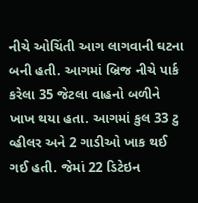નીચે ઓચિંતી આગ લાગવાની ઘટના બની હતી. આગમાં બ્રિજ નીચે પાર્ક કરેલા 35 જેટલા વાહનો બળીને ખાખ થયા હતા. આગમાં કુલ 33 ટુ વ્હીલર અને 2 ગાડીઓ ખાક થઈ ગઈ હતી. જેમાં 22 ડિટેઇન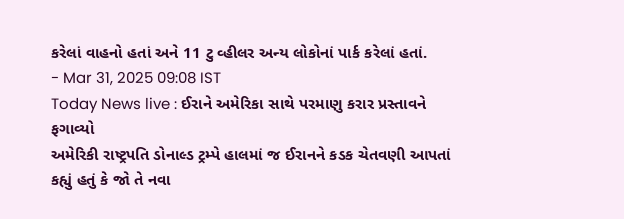કરેલાં વાહનો હતાં અને 11 ટુ વ્હીલર અન્ય લોકોનાં પાર્ક કરેલાં હતાં.
- Mar 31, 2025 09:08 IST
Today News live : ઈરાને અમેરિકા સાથે પરમાણુ કરાર પ્રસ્તાવને ફગાવ્યો
અમેરિકી રાષ્ટ્રપતિ ડોનાલ્ડ ટ્રમ્પે હાલમાં જ ઈરાનને કડક ચેતવણી આપતાં કહ્યું હતું કે જો તે નવા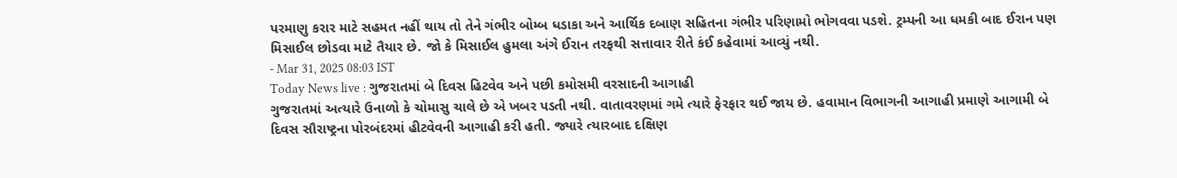પરમાણુ કરાર માટે સહમત નહીં થાય તો તેને ગંભીર બોમ્બ ધડાકા અને આર્થિક દબાણ સહિતના ગંભીર પરિણામો ભોગવવા પડશે. ટ્રમ્પની આ ધમકી બાદ ઈરાન પણ મિસાઈલ છોડવા માટે તૈયાર છે. જો કે મિસાઈલ હુમલા અંગે ઈરાન તરફથી સત્તાવાર રીતે કંઈ કહેવામાં આવ્યું નથી.
- Mar 31, 2025 08:03 IST
Today News live : ગુજરાતમાં બે દિવસ હિટવેવ અને પછી કમોસમી વરસાદની આગાહી
ગુજરાતમાં અત્યારે ઉનાળો કે ચોમાસુ ચાલે છે એ ખબર પડતી નથી. વાતાવરણમાં ગમે ત્યારે ફેરફાર થઈ જાય છે. હવામાન વિભાગની આગાહી પ્રમાણે આગામી બે દિવસ સૌરાષ્ટ્રના પોરબંદરમાં હીટવેવની આગાહી કરી હતી. જ્યારે ત્યારબાદ દક્ષિણ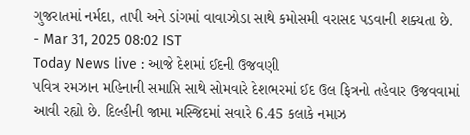ગુજરાતમાં નર્મદા, તાપી અને ડાંગમાં વાવાઝોડા સાથે કમોસમી વરાસદ પડવાની શક્યતા છે.
- Mar 31, 2025 08:02 IST
Today News live : આજે દેશમાં ઈદની ઉજવણી
પવિત્ર રમઝાન મહિનાની સમાપ્તિ સાથે સોમવારે દેશભરમાં ઈદ ઉલ ફિત્રનો તહેવાર ઉજવવામાં આવી રહ્યો છે. દિલ્હીની જામા મસ્જિદમાં સવારે 6.45 કલાકે નમાઝ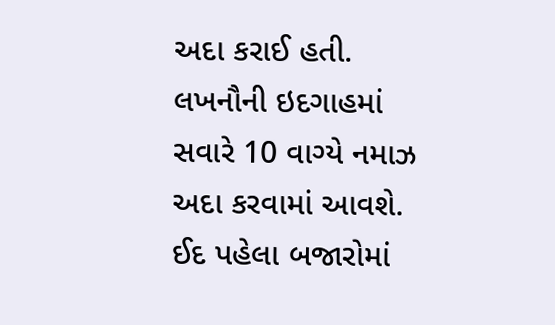અદા કરાઈ હતી. લખનૌની ઇદગાહમાં સવારે 10 વાગ્યે નમાઝ અદા કરવામાં આવશે. ઈદ પહેલા બજારોમાં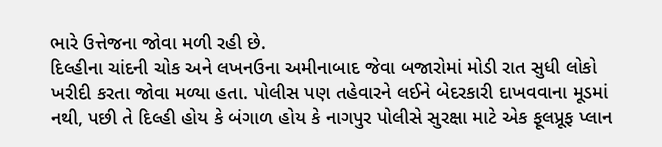ભારે ઉત્તેજના જોવા મળી રહી છે.
દિલ્હીના ચાંદની ચોક અને લખનઉના અમીનાબાદ જેવા બજારોમાં મોડી રાત સુધી લોકો ખરીદી કરતા જોવા મળ્યા હતા. પોલીસ પણ તહેવારને લઈને બેદરકારી દાખવવાના મૂડમાં નથી, પછી તે દિલ્હી હોય કે બંગાળ હોય કે નાગપુર પોલીસે સુરક્ષા માટે એક ફૂલપ્રૂફ પ્લાન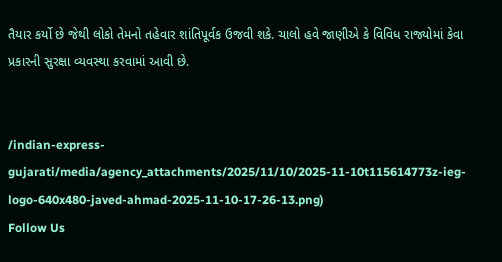તૈયાર કર્યો છે જેથી લોકો તેમનો તહેવાર શાંતિપૂર્વક ઉજવી શકે. ચાલો હવે જાણીએ કે વિવિધ રાજ્યોમાં કેવા પ્રકારની સુરક્ષા વ્યવસ્થા કરવામાં આવી છે.


/indian-express-gujarati/media/agency_attachments/2025/11/10/2025-11-10t115614773z-ieg-logo-640x480-javed-ahmad-2025-11-10-17-26-13.png)
Follow Us